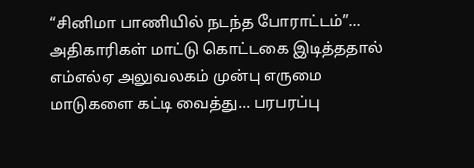“சினிமா பாணியில் நடந்த போராட்டம்”… அதிகாரிகள் மாட்டு கொட்டகை இடித்ததால் எம்எல்ஏ அலுவலகம் முன்பு எருமை மாடுகளை கட்டி வைத்து… பரபரப்பு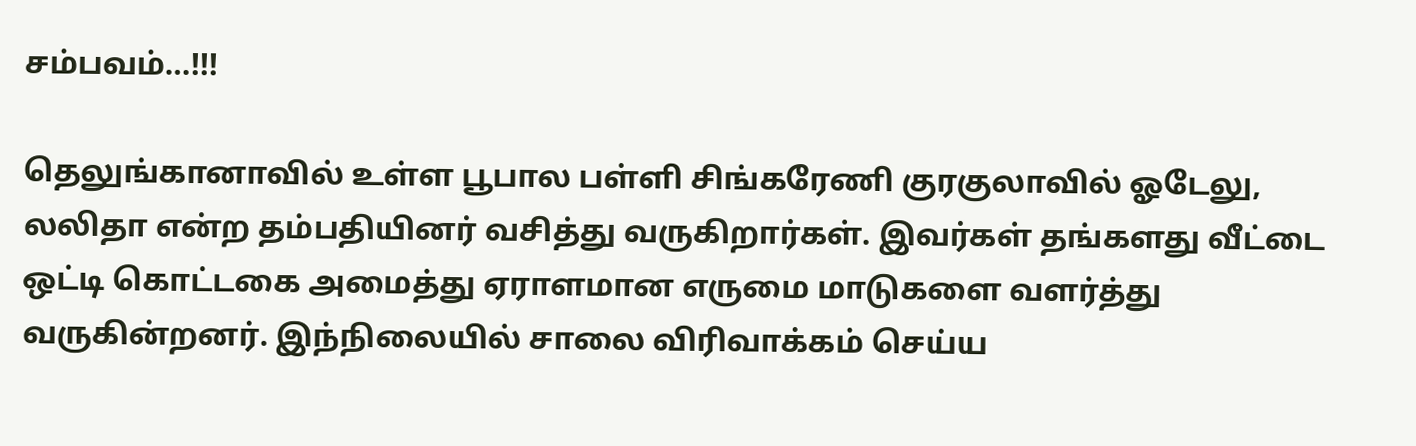சம்பவம்…!!!

தெலுங்கானாவில் உள்ள பூபால பள்ளி சிங்கரேணி குரகுலாவில் ஓடேலு, லலிதா என்ற தம்பதியினர் வசித்து வருகிறார்கள். இவர்கள் தங்களது வீட்டை ஒட்டி கொட்டகை அமைத்து ஏராளமான எருமை மாடுகளை வளர்த்து வருகின்றனர். இந்நிலையில் சாலை விரிவாக்கம் செய்ய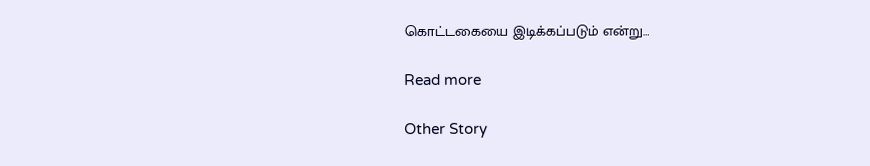கொட்டகையை இடிக்கப்படும் என்று…

Read more

Other Story